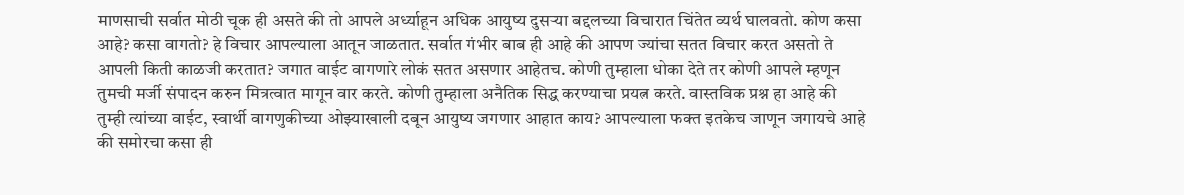माणसाची सर्वात मोठी चूक ही असते की तो आपले अर्ध्याहून अधिक आयुष्य दुसऱ्या बद्दलच्या विचारात चिंतेत व्यर्थ घालवतो. कोण कसा आहे? कसा वागतो? हे विचार आपल्याला आतून जाळतात. सर्वात गंभीर बाब ही आहे की आपण ज्यांचा सतत विचार करत असतो ते आपली किती काळजी करतात? जगात वाईट वागणारे लोकं सतत असणार आहेतच. कोणी तुम्हाला धोका देते तर कोणी आपले म्हणून तुमची मर्जी संपादन करुन मित्रत्वात मागून वार करते. कोणी तुम्हाला अनैतिक सिद्ध करण्याचा प्रयत्न करते. वास्तविक प्रश्न हा आहे की तुम्ही त्यांच्या वाईट, स्वार्थी वागणुकीच्या ओझ्याखाली दबून आयुष्य जगणार आहात काय? आपल्याला फक्त इतकेच जाणून जगायचे आहे की समोरचा कसा ही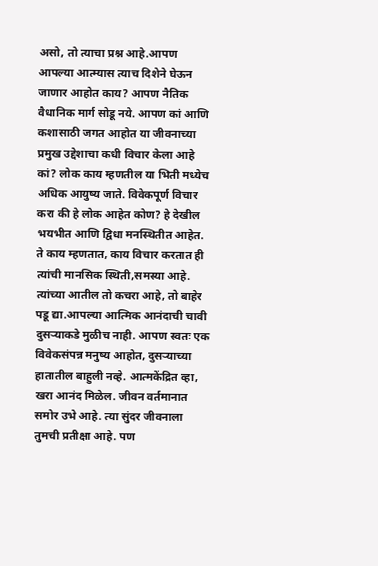असो, तो त्याचा प्रश्न आहे.आपण आपल्या आत्म्यास त्याच दिशेने घेऊन जाणार आहोत काय? आपण नैतिक वैधानिक मार्ग सोडू नये. आपण कां आणि कशासाठी जगत आहोत या जीवनाच्या प्रमुख उद्देशाचा कधी विचार केला आहे कां? लोक काय म्हणतील या भिती मध्येच अधिक आयुष्य जाते. विवेकपूर्ण विचार करा की हे लोक आहेत कोण? हे देखील भयभीत आणि द्विधा मनस्थितीत आहेत. ते काय म्हणतात, काय विचार करतात ही त्यांची मानसिक स्थिती,समस्या आहे. त्यांच्या आतील तो कचरा आहे, तो बाहेर पडू द्या.आपल्या आत्मिक आनंदाची चावी दुसऱ्याकडे मुळीच नाही. आपण स्वतः एक विवेकसंपन्न मनुष्य आहोत, दुसऱ्याच्या हातातील बाहुली नव्हे. आत्मकेंद्रित व्हा, खरा आनंद मिळेल. जीवन वर्तमानात समोर उभे आहे. त्या सुंदर जीवनाला तुमची प्रतीक्षा आहे. पण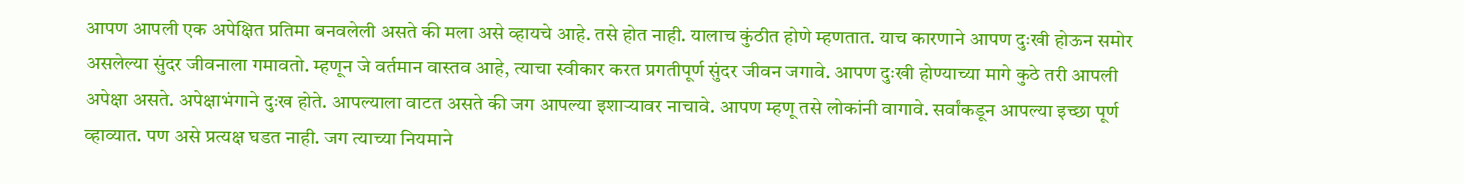आपण आपली एक अपेक्षित प्रतिमा बनवलेली असते की मला असे व्हायचे आहे. तसे होत नाही. यालाच कुंठीत होणे म्हणतात. याच कारणाने आपण दुःखी होऊन समोर असलेल्या सुंदर जीवनाला गमावतो. म्हणून जे वर्तमान वास्तव आहे, त्याचा स्वीकार करत प्रगतीपूर्ण सुंदर जीवन जगावे. आपण दुःखी होण्याच्या मागे कुठे तरी आपली अपेक्षा असते. अपेक्षाभंगाने दुःख होते. आपल्याला वाटत असते की जग आपल्या इशाऱ्यावर नाचावे. आपण म्हणू तसे लोकांनी वागावे. सर्वांकडून आपल्या इच्छा पूर्ण व्हाव्यात. पण असे प्रत्यक्ष घडत नाही. जग त्याच्या नियमाने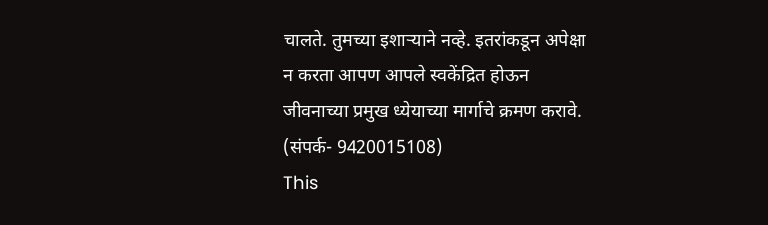चालते. तुमच्या इशाऱ्याने नव्हे. इतरांकडून अपेक्षा न करता आपण आपले स्वकेंद्रित होऊन जीवनाच्या प्रमुख ध्येयाच्या मार्गाचे क्रमण करावे. (संपर्क- 9420015108)
This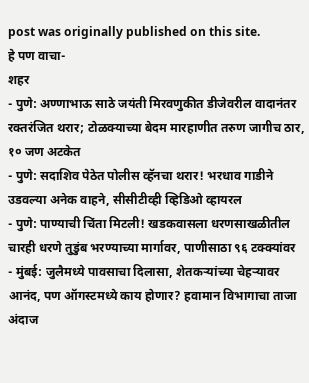post was originally published on this site.
हे पण वाचा-
शहर
- पुणे: अण्णाभाऊ साठे जयंती मिरवणुकीत डीजेवरील वादानंतर रक्तरंजित थरार; टोळक्याच्या बेदम मारहाणीत तरुण जागीच ठार, १० जण अटकेत
- पुणे: सदाशिव पेठेत पोलीस व्हॅनचा थरार! भरधाव गाडीने उडवल्या अनेक वाहने, सीसीटीव्ही व्हिडिओ व्हायरल
- पुणे: पाण्याची चिंता मिटली! खडकवासला धरणसाखळीतील चारही धरणे तुडुंब भरण्याच्या मार्गावर, पाणीसाठा ९६ टक्क्यांवर
- मुंबई: जुलैमध्ये पावसाचा दिलासा, शेतकऱ्यांच्या चेहऱ्यावर आनंद, पण ऑगस्टमध्ये काय होणार? हवामान विभागाचा ताजा अंदाज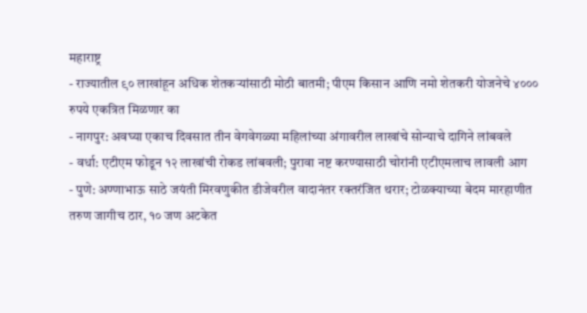महाराष्ट्र
- राज्यातील ९० लाखांहून अधिक शेतकऱ्यांसाठी मोठी बातमी; पीएम किसान आणि नमो शेतकरी योजनेचे ४००० रुपये एकत्रित मिळणार का
- नागपुर: अवघ्या एकाच दिवसात तीन वेगवेगळ्या महिलांच्या अंगावरील लाखांचे सोन्याचे दागिने लांबवले
- वर्धा: एटीएम फोडून १२ लाखांची रोकड लांबवली; पुरावा नष्ट करण्यासाठी चोरांनी एटीएमलाच लावली आग
- पुणे: अण्णाभाऊ साठे जयंती मिरवणुकीत डीजेवरील वादानंतर रक्तरंजित थरार; टोळक्याच्या बेदम मारहाणीत तरुण जागीच ठार, १० जण अटकेत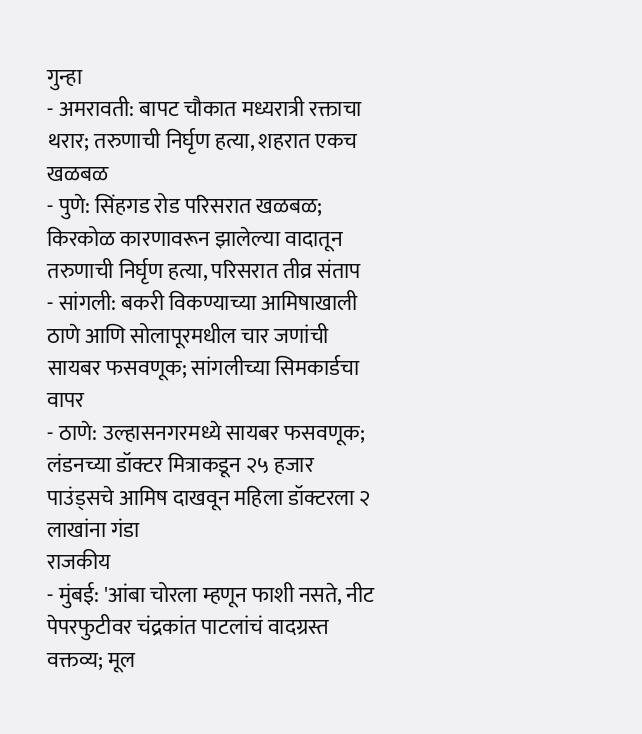गुन्हा
- अमरावती: बापट चौकात मध्यरात्री रक्ताचा थरार; तरुणाची निर्घृण हत्या, शहरात एकच खळबळ
- पुणे: सिंहगड रोड परिसरात खळबळ; किरकोळ कारणावरून झालेल्या वादातून तरुणाची निर्घृण हत्या, परिसरात तीव्र संताप
- सांगली: बकरी विकण्याच्या आमिषाखाली ठाणे आणि सोलापूरमधील चार जणांची सायबर फसवणूक; सांगलीच्या सिमकार्डचा वापर
- ठाणे: उल्हासनगरमध्ये सायबर फसवणूक; लंडनच्या डॉक्टर मित्राकडून २५ हजार पाउंड्सचे आमिष दाखवून महिला डॉक्टरला २ लाखांना गंडा
राजकीय
- मुंबई: 'आंबा चोरला म्हणून फाशी नसते, नीट पेपरफुटीवर चंद्रकांत पाटलांचं वादग्रस्त वक्तव्य; मूल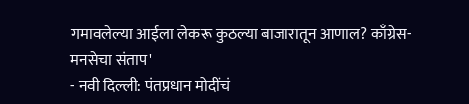गमावलेल्या आईला लेकरू कुठल्या बाजारातून आणाल? काँग्रेस-मनसेचा संताप'
- नवी दिल्ली: पंतप्रधान मोदींचं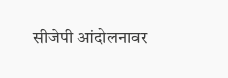सीजेपी आंदोलनावर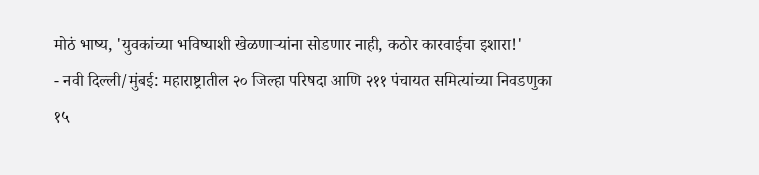मोठं भाष्य, 'युवकांच्या भविष्याशी खेळणाऱ्यांना सोडणार नाही, कठोर कारवाईचा इशारा!'
- नवी दिल्ली/मुंबई: महाराष्ट्रातील २० जिल्हा परिषदा आणि २११ पंचायत समित्यांच्या निवडणुका १५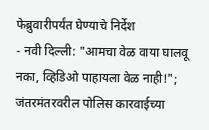फेब्रुवारीपर्यंत घेण्याचे निर्देश
- नवी दिल्ली: "आमचा वेळ वाया घालवू नका, व्हिडिओ पाहायला वेळ नाही!"; जंतरमंतरवरील पोलिस कारवाईच्या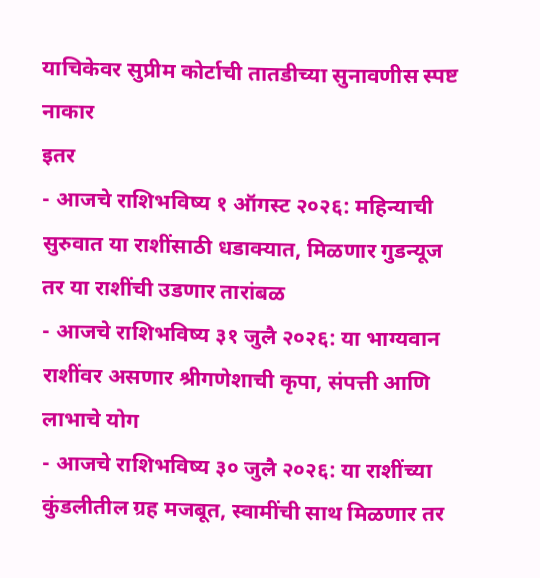याचिकेवर सुप्रीम कोर्टाची तातडीच्या सुनावणीस स्पष्ट नाकार
इतर
- आजचे राशिभविष्य १ ऑगस्ट २०२६: महिन्याची सुरुवात या राशींसाठी धडाक्यात, मिळणार गुडन्यूज तर या राशींची उडणार तारांबळ
- आजचे राशिभविष्य ३१ जुलै २०२६: या भाग्यवान राशींवर असणार श्रीगणेशाची कृपा, संपत्ती आणि लाभाचे योग
- आजचे राशिभविष्य ३० जुलै २०२६: या राशींच्या कुंडलीतील ग्रह मजबूत, स्वामींची साथ मिळणार तर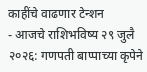काहींचे वाढणार टेन्शन
- आजचे राशिभविष्य २९ जुलै २०२६: गणपती बाप्पाच्या कृपेने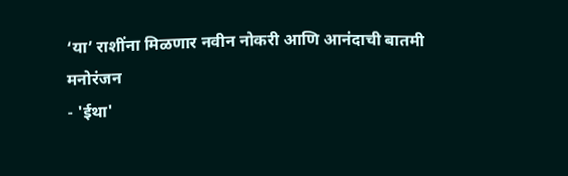‘या’ राशींना मिळणार नवीन नोकरी आणि आनंदाची बातमी
मनोरंजन
- 'ईथा'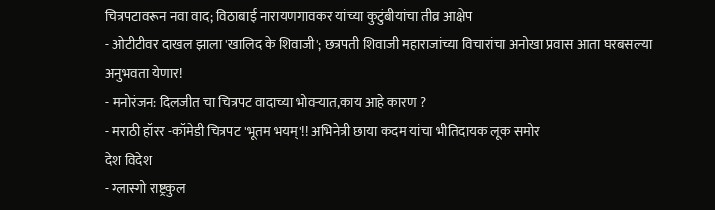चित्रपटावरून नवा वाद; विठाबाई नारायणगावकर यांच्या कुटुंबीयांचा तीव्र आक्षेप
- ओटीटीवर दाखल झाला 'खालिद के शिवाजी'; छत्रपती शिवाजी महाराजांच्या विचारांचा अनोखा प्रवास आता घरबसल्या अनुभवता येणार!
- मनोरंजन: दिलजीत चा चित्रपट वादाच्या भोवऱ्यात,काय आहे कारण ?
- मराठी हॉरर -कॉमेडी चित्रपट 'भूतम भयम्'!! अभिनेत्री छाया कदम यांचा भीतिदायक लूक समोर
देश विदेश
- ग्लास्गो राष्ट्रकुल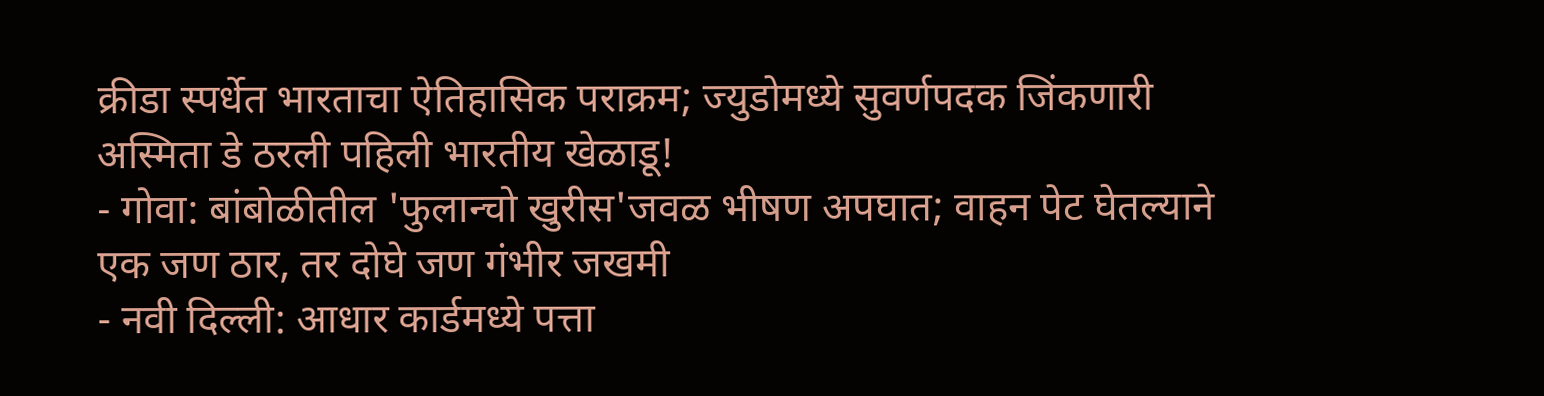क्रीडा स्पर्धेत भारताचा ऐतिहासिक पराक्रम; ज्युडोमध्ये सुवर्णपदक जिंकणारी अस्मिता डे ठरली पहिली भारतीय खेळाडू!
- गोवा: बांबोळीतील 'फुलान्चो खुरीस'जवळ भीषण अपघात; वाहन पेट घेतल्याने एक जण ठार, तर दोघे जण गंभीर जखमी
- नवी दिल्ली: आधार कार्डमध्ये पत्ता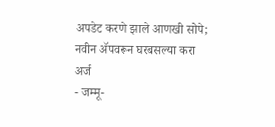अपडेट करणे झाले आणखी सोपे; नवीन ॲपवरून घरबसल्या करा अर्ज
- जम्मू-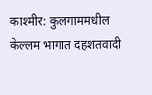काश्मीर: कुलगाममधील केल्लम भागात दहशतवादी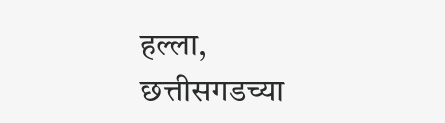हल्ला, छत्तीसगडच्या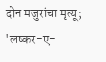दोन मजुरांचा मृत्यू; 'लष्कर-ए-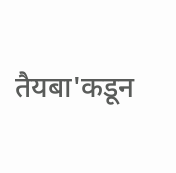तैयबा'कडून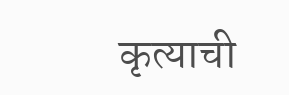कृत्याची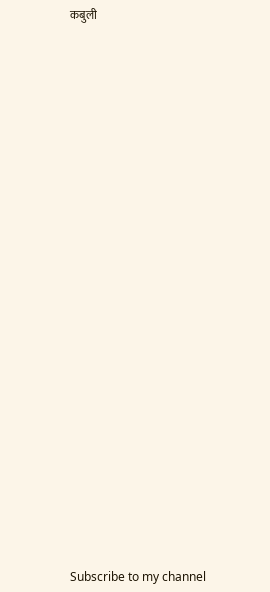कबुली




























Subscribe to my channel